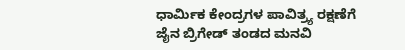ಧಾರ್ಮಿಕ ಕೇಂದ್ರಗಳ ಪಾವಿತ್ರ್ಯ ರಕ್ಷಣೆಗೆ ಜೈನ ಬ್ರಿಗೇಡ್‌ ತಂಡದ ಮನವಿ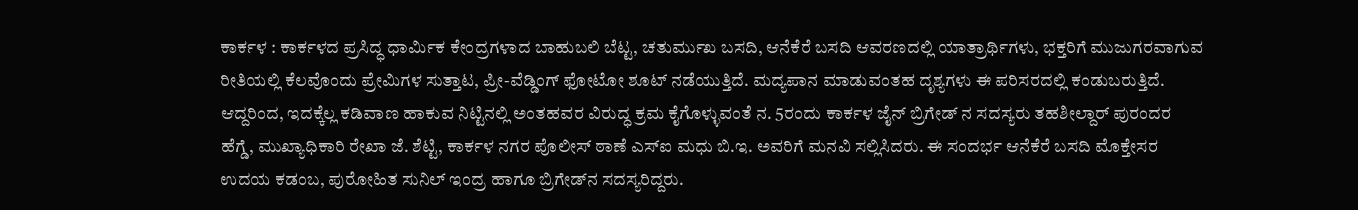ಕಾರ್ಕಳ : ಕಾರ್ಕಳದ ಪ್ರಸಿದ್ಧ ಧಾರ್ಮಿಕ ಕೇಂದ್ರಗಳಾದ ಬಾಹುಬಲಿ ಬೆಟ್ಟ, ಚತುರ್ಮುಖ ಬಸದಿ, ಆನೆಕೆರೆ ಬಸದಿ ಆವರಣದಲ್ಲಿ ಯಾತ್ರಾರ್ಥಿಗಳು, ಭಕ್ತರಿಗೆ ಮುಜುಗರವಾಗುವ ರೀತಿಯಲ್ಲಿ ಕೆಲವೊಂದು ಪ್ರೇಮಿಗಳ ಸುತ್ತಾಟ, ಪ್ರೀ-ವೆಡ್ಡಿಂಗ್ ಫೋಟೋ ಶೂಟ್ ನಡೆಯುತ್ತಿದೆ. ಮದ್ಯಪಾನ ಮಾಡುವಂತಹ ದೃಶ್ಯಗಳು ಈ ಪರಿಸರದಲ್ಲಿ ಕಂಡುಬರುತ್ತಿದೆ. ಆದ್ದರಿಂದ, ಇದಕ್ಕೆಲ್ಲ ಕಡಿವಾಣ ಹಾಕುವ ನಿಟ್ಟಿನಲ್ಲಿ ಅಂತಹವರ ವಿರುದ್ಧ ಕ್ರಮ ಕೈಗೊಳ್ಳುವಂತೆ ನ. 5ರಂದು ಕಾರ್ಕಳ ಜೈನ್ ಬ್ರಿಗೇಡ್ ನ ಸದಸ್ಯರು ತಹಶೀಲ್ದಾರ್‌ ಪುರಂದರ ಹೆಗ್ಡೆ, ಮುಖ್ಯಾಧಿಕಾರಿ ರೇಖಾ ಜೆ. ಶೆಟ್ಟಿ, ಕಾರ್ಕಳ ನಗರ ಪೊಲೀಸ್‌ ಠಾಣೆ ಎಸ್‌ಐ ಮಧು ಬಿ.ಇ. ಅವರಿಗೆ ಮನವಿ ಸಲ್ಲಿಸಿದರು. ಈ ಸಂದರ್ಭ ಆನೆಕೆರೆ ಬಸದಿ ಮೊಕ್ತೇಸರ ಉದಯ ಕಡಂಬ, ಪುರೋಹಿತ ಸುನಿಲ್ ಇಂದ್ರ ಹಾಗೂ ಬ್ರಿಗೇಡ್‌ನ ಸದಸ್ಯರಿದ್ದರು.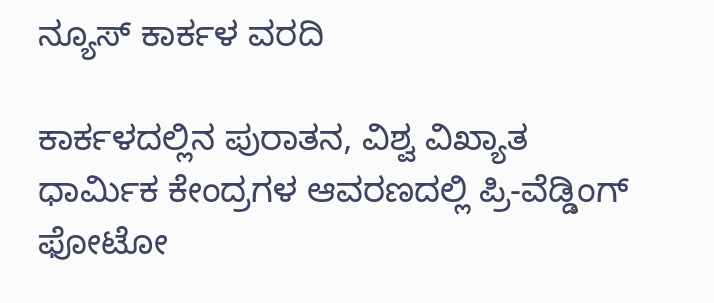ನ್ಯೂಸ್‌ ಕಾರ್ಕಳ ವರದಿ

ಕಾರ್ಕಳದಲ್ಲಿನ ಪುರಾತನ, ವಿಶ್ವ ವಿಖ್ಯಾತ ಧಾರ್ಮಿಕ ಕೇಂದ್ರಗಳ ಆವರಣದಲ್ಲಿ ಪ್ರಿ-ವೆಡ್ಡಿಂಗ್‌ ಫೋಟೋ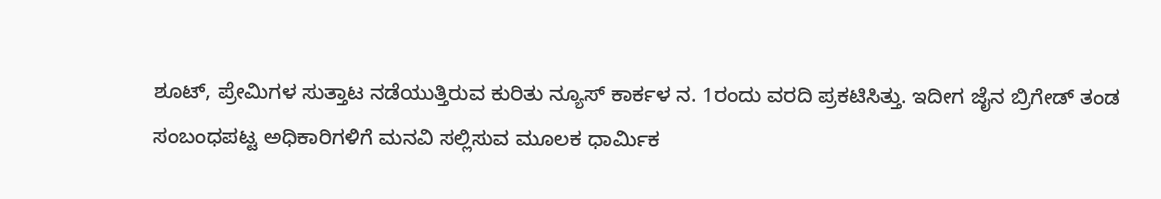ಶೂಟ್‌, ಪ್ರೇಮಿಗಳ ಸುತ್ತಾಟ ನಡೆಯುತ್ತಿರುವ ಕುರಿತು ನ್ಯೂಸ್‌ ಕಾರ್ಕಳ ನ. 1ರಂದು ವರದಿ ಪ್ರಕಟಿಸಿತ್ತು. ಇದೀಗ ಜೈನ ಬ್ರಿಗೇಡ್‌ ತಂಡ ಸಂಬಂಧಪಟ್ಟ ಅಧಿಕಾರಿಗಳಿಗೆ ಮನವಿ ಸಲ್ಲಿಸುವ ಮೂಲಕ ಧಾರ್ಮಿಕ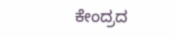ಕೇಂದ್ರದ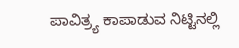ಪಾವಿತ್ರ್ಯ ಕಾಪಾಡುವ ನಿಟ್ಟಿನಲ್ಲಿ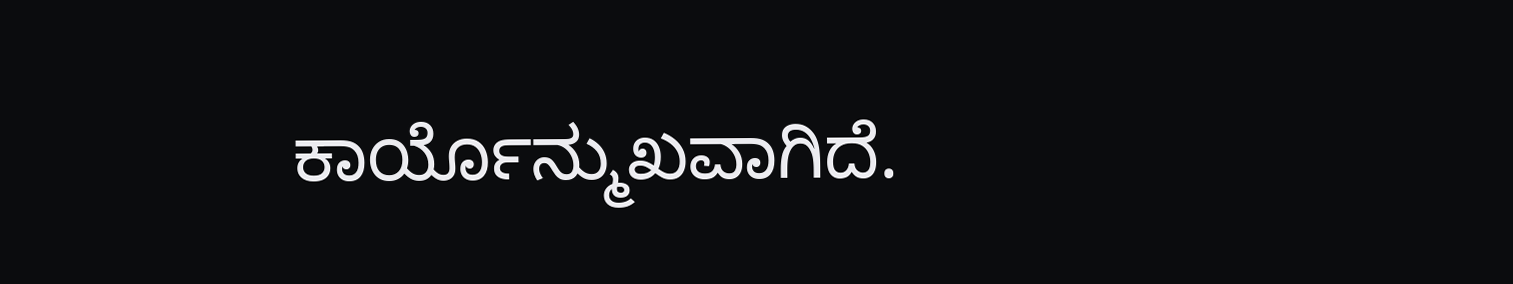ಕಾರ್ಯೊನ್ಮುಖವಾಗಿದೆ.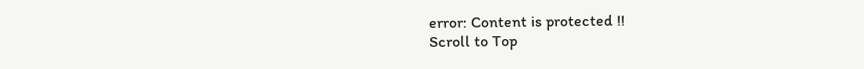error: Content is protected !!
Scroll to Top